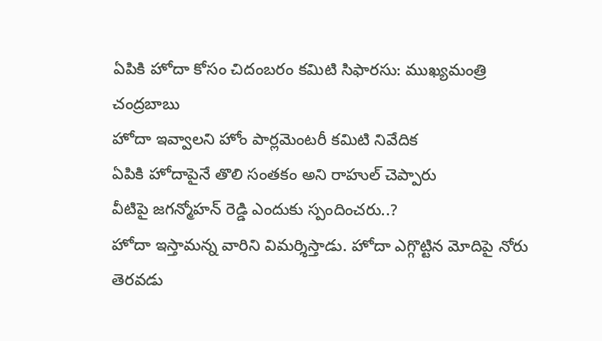ఏపికి హోదా కోసం చిదంబరం కమిటి సిఫారసు: ముఖ్యమంత్రి చంద్రబాబు
హోదా ఇవ్వాలని హోం పార్లమెంటరీ కమిటి నివేదిక
ఏపికి హోదాపైనే తొలి సంతకం అని రాహుల్ చెప్పారు
వీటిపై జగన్మోహన్ రెడ్డి ఎందుకు స్పందించరు..?
హోదా ఇస్తామన్న వారిని విమర్శిస్తాడు. హోదా ఎగ్గొట్టిన మోదిపై నోరు తెరవడు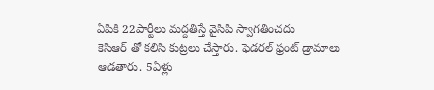ఏపికి 22పార్టీలు మద్దతిస్తే వైసిపి స్వాగతించదు
కెసిఆర్ తో కలిసి కుట్రలు చేస్తారు. ఫెడరల్ ఫ్రంట్ డ్రామాలు ఆడతారు. 5ఏళ్లు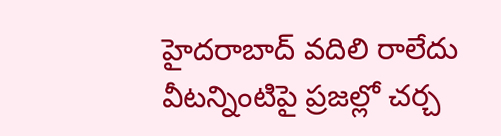హైదరాబాద్ వదిలి రాలేదు
వీటన్నింటిపై ప్రజల్లో చర్చ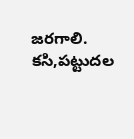జరగాలి. కసి,పట్టుదల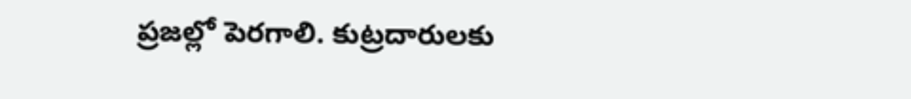ప్రజల్లో పెరగాలి. కుట్రదారులకు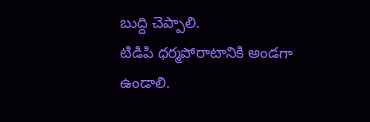బుద్ది చెప్పాలి.
టిడిపి ధర్మపోరాటానికి అండగా ఉండాలి.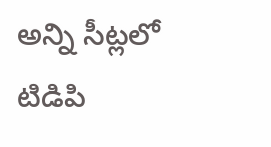అన్ని సీట్లలో టిడిపి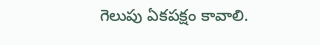గెలుపు ఏకపక్షం కావాలి.